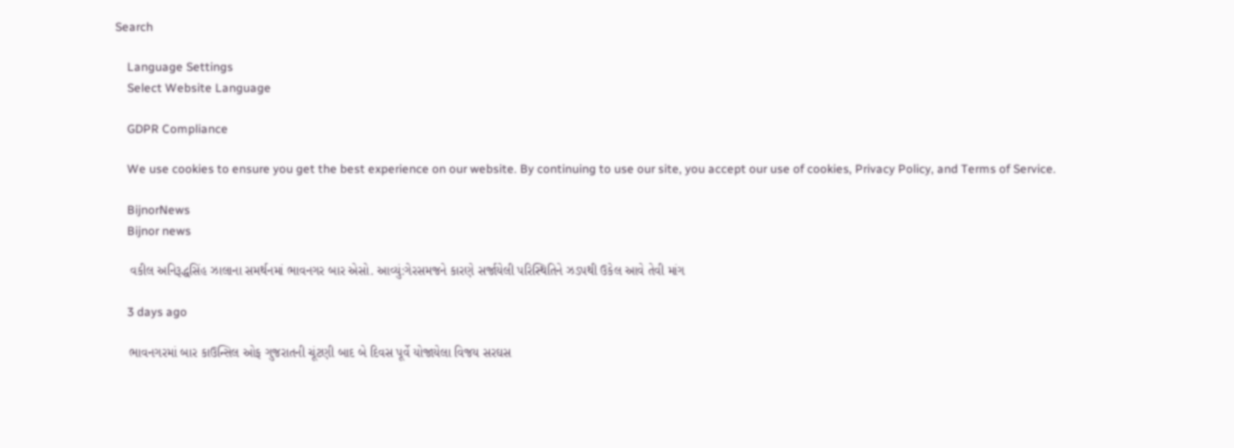Search

    Language Settings
    Select Website Language

    GDPR Compliance

    We use cookies to ensure you get the best experience on our website. By continuing to use our site, you accept our use of cookies, Privacy Policy, and Terms of Service.

    BijnorNews
    Bijnor news

    વકીલ અનિરૂદ્ધસિંહ ઝાલાના સમર્થનમાં ભાવનગર બાર એસો. આવ્યું:ગેરસમજને કારણે સર્જાયેલી પરિસ્થિતિને ઝડપથી ઉકેલ આવે તેવી માંગ

    3 days ago

    ભાવનગરમાં બાર કાઉન્સિલ ઓફ ગુજરાતની ચૂંટણી બાદ બે દિવસ પૂર્વે યોજાયેલા વિજય સરઘસ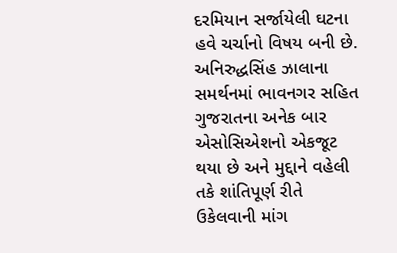દરમિયાન સર્જાયેલી ઘટના હવે ચર્ચાનો વિષય બની છે. અનિરુદ્ધસિંહ ઝાલાના સમર્થનમાં ભાવનગર સહિત ગુજરાતના અનેક બાર એસોસિએશનો એકજૂટ થયા છે અને મુદ્દાને વહેલી તકે શાંતિપૂર્ણ રીતે ઉકેલવાની માંગ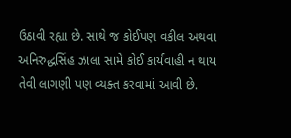ઉઠાવી રહ્યા છે. સાથે જ કોઈપણ વકીલ અથવા અનિરુદ્ધસિંહ ઝાલા સામે કોઈ કાર્યવાહી ન થાય તેવી લાગણી પણ વ્યક્ત કરવામાં આવી છે.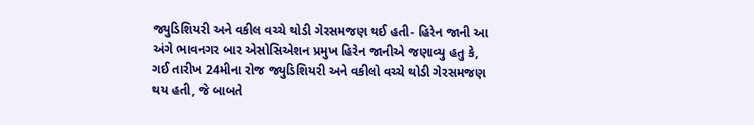જ્યુડિશિયરી અને વકીલ વચ્ચે થોડી ગેરસમજણ થઈ હતી- હિરેન જાની આ અંગે ભાવનગર બાર એસોસિએશન પ્રમુખ હિરેન જાનીએ જણાવ્યુ હતુ કે, ગઈ તારીખ 24મીના રોજ જ્યુડિશિયરી અને વકીલો વચ્ચે થોડી ગેરસમજણ થય હતી, જે બાબતે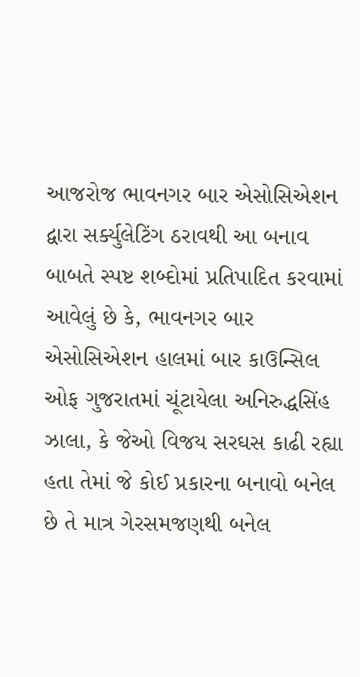આજરોજ ભાવનગર બાર એસોસિએશન દ્વારા સર્ક્યુલેટિંગ ઠરાવથી આ બનાવ બાબતે સ્પષ્ટ શબ્દોમાં પ્રતિપાદિત કરવામાં આવેલું છે કે, ભાવનગર બાર એસોસિએશન હાલમાં બાર કાઉન્સિલ ઓફ ગુજરાતમાં ચૂંટાયેલા અનિરુદ્ધસિંહ ઝાલા, કે જેઓ વિજય સરઘસ કાઢી રહ્યા હતા તેમાં જે કોઈ પ્રકારના બનાવો બનેલ છે તે માત્ર ગેરસમજણથી બનેલ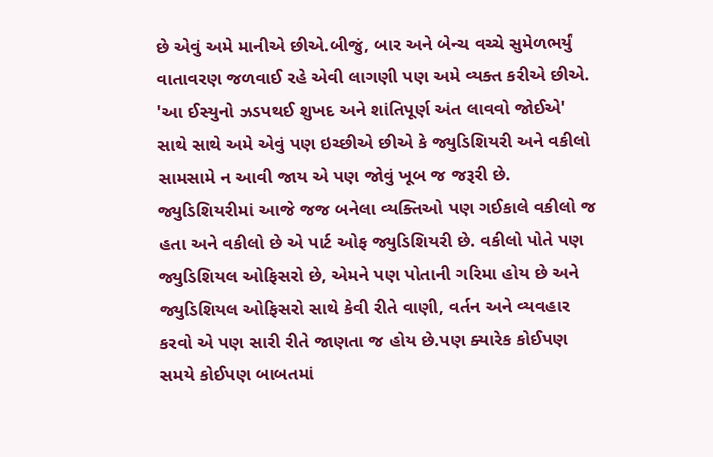છે એવું અમે માનીએ છીએ.બીજું, બાર અને બેન્ચ વચ્ચે સુમેળભર્યું વાતાવરણ જળવાઈ રહે એવી લાગણી પણ અમે વ્યક્ત કરીએ છીએ. 'આ ઈસ્યુનો ઝડપથઈ શુખદ અને શાંતિપૂર્ણ અંત લાવવો જોઈએ' સાથે સાથે અમે એવું પણ ઇચ્છીએ છીએ કે જ્યુડિશિયરી અને વકીલો સામસામે ન આવી જાય એ પણ જોવું ખૂબ જ જરૂરી છે. જ્યુડિશિયરીમાં આજે જજ બનેલા વ્યક્તિઓ પણ ગઈકાલે વકીલો જ હતા અને વકીલો છે એ પાર્ટ ઓફ જ્યુડિશિયરી છે. વકીલો પોતે પણ જ્યુડિશિયલ ઓફિસરો છે, એમને પણ પોતાની ગરિમા હોય છે અને જ્યુડિશિયલ ઓફિસરો સાથે કેવી રીતે વાણી, વર્તન અને વ્યવહાર કરવો એ પણ સારી રીતે જાણતા જ હોય છે.પણ ક્યારેક કોઈપણ સમયે કોઈપણ બાબતમાં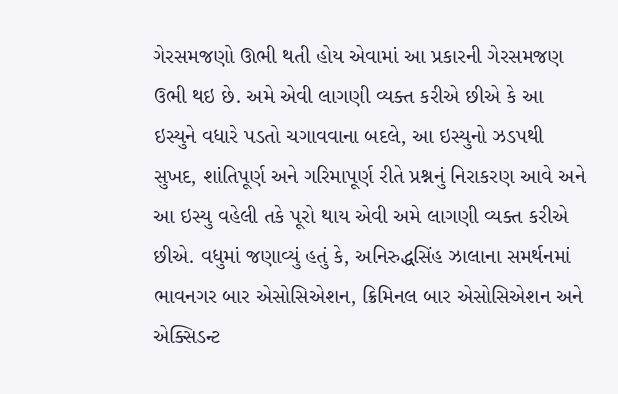ગેરસમજણો ઊભી થતી હોય એવામાં આ પ્રકારની ગેરસમજણ ઉભી થઇ છે. અમે એવી લાગણી વ્યક્ત કરીએ છીએ કે આ ઇસ્યુને વધારે પડતો ચગાવવાના બદલે, આ ઇસ્યુનો ઝડપથી સુખદ, શાંતિપૂર્ણ અને ગરિમાપૂર્ણ રીતે પ્રશ્નનું નિરાકરણ આવે અને આ ઇસ્યુ વહેલી તકે પૂરો થાય એવી અમે લાગણી વ્યક્ત કરીએ છીએ. વધુમાં જણાવ્યું હતું કે, અનિરુદ્ધસિંહ ઝાલાના સમર્થનમાં ભાવનગર બાર એસોસિએશન, ક્રિમિનલ બાર એસોસિએશન અને એક્સિડન્ટ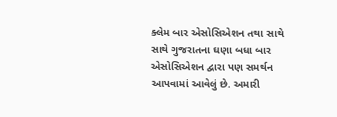ક્લેમ બાર એસોસિએશન તથા સાથે સાથે ગુજરાતના ઘણા બધા બાર એસોસિએશન દ્વારા પણ સમર્થન આપવામાં આવેલું છે. અમારી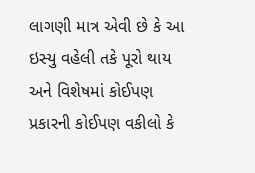લાગણી માત્ર એવી છે કે આ ઇસ્યુ વહેલી તકે પૂરો થાય અને વિશેષમાં કોઈપણ પ્રકારની કોઈપણ વકીલો કે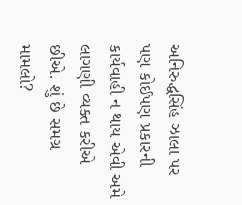અનિરુદ્ધસિંહ ઝાલા પર પણ કોઈપણ પ્રકારની કાર્યવાહી ન થાય એવી અમે લાગણી વ્યક્ત કરીએ છીએ. શું છે સમગ્ર મામલો?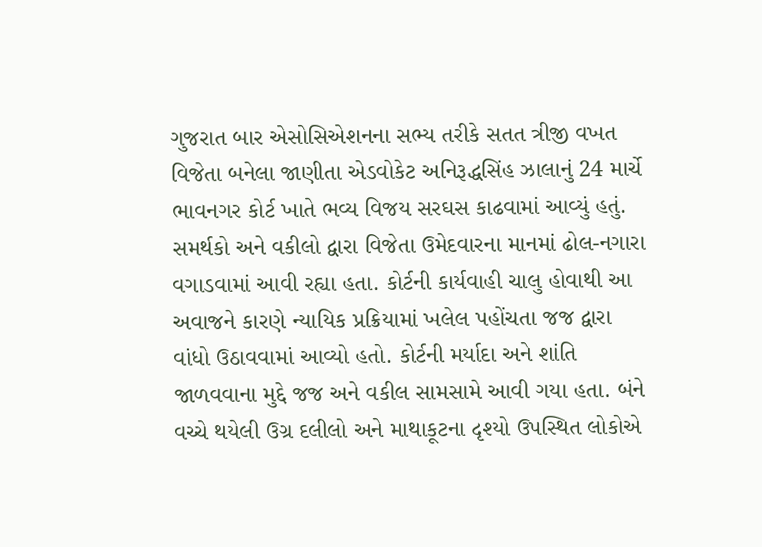ગુજરાત બાર એસોસિએશનના સભ્ય તરીકે સતત ત્રીજી વખત વિજેતા બનેલા જાણીતા એડવોકેટ અનિરૂદ્ધસિંહ ઝાલાનું 24 માર્ચે ભાવનગર કોર્ટ ખાતે ભવ્ય વિજય સરઘસ કાઢવામાં આવ્યું હતું. સમર્થકો અને વકીલો દ્વારા વિજેતા ઉમેદવારના માનમાં ઢોલ-નગારા વગાડવામાં આવી રહ્યા હતા. કોર્ટની કાર્યવાહી ચાલુ હોવાથી આ અવાજને કારણે ન્યાયિક પ્રક્રિયામાં ખલેલ પહોંચતા જજ દ્વારા વાંધો ઉઠાવવામાં આવ્યો હતો. કોર્ટની મર્યાદા અને શાંતિ જાળવવાના મુદ્દે જજ અને વકીલ સામસામે આવી ગયા હતા. બંને વચ્ચે થયેલી ઉગ્ર દલીલો અને માથાકૂટના દૃશ્યો ઉપસ્થિત લોકોએ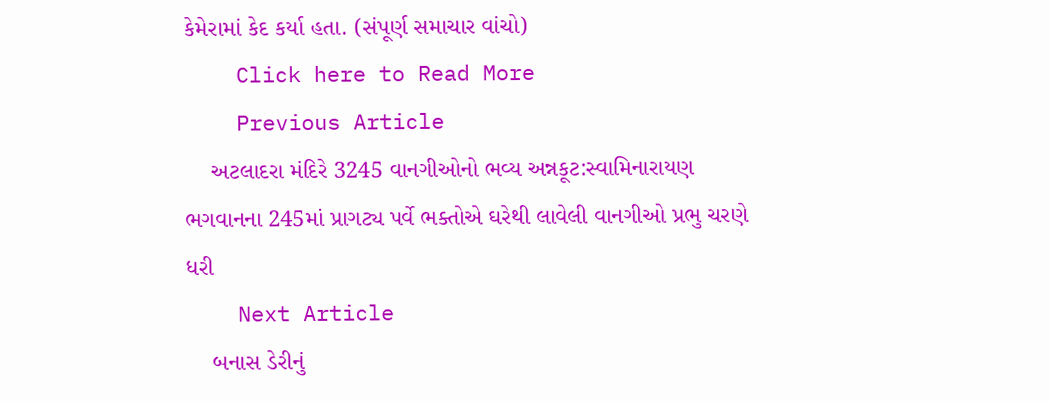કેમેરામાં કેદ કર્યા હતા. (સંપૂર્ણ સમાચાર વાંચો)
    Click here to Read More
    Previous Article
    અટલાદરા મંદિરે 3245 વાનગીઓનો ભવ્ય અન્નકૂટ:સ્વામિનારાયણ ભગવાનના 245માં પ્રાગટ્ય પર્વે ભક્તોએ ઘરેથી લાવેલી વાનગીઓ પ્રભુ ચરણે ધરી
    Next Article
    બનાસ ડેરીનું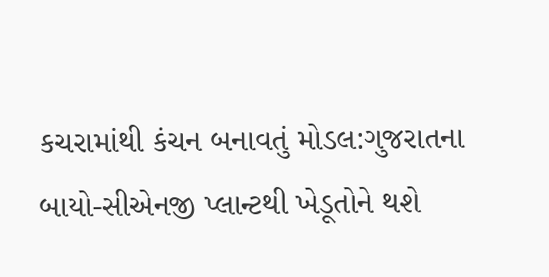કચરામાંથી કંચન બનાવતું મોડલ:ગુજરાતના બાયો-સીએનજી પ્લાન્ટથી ખેડૂતોને થશે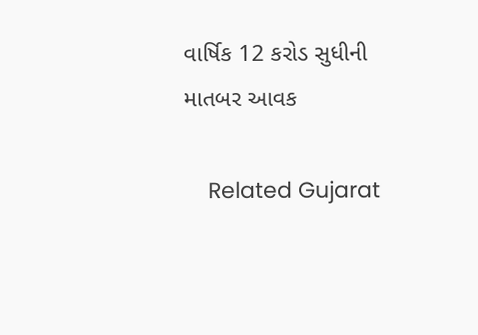વાર્ષિક 12 કરોડ સુધીની માતબર આવક

    Related Gujarat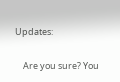Updates:

    Are you sure? You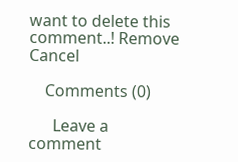want to delete this comment..! Remove Cancel

    Comments (0)

      Leave a comment